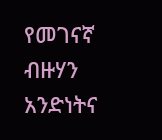የመገናኛ ብዙሃን አንድነትና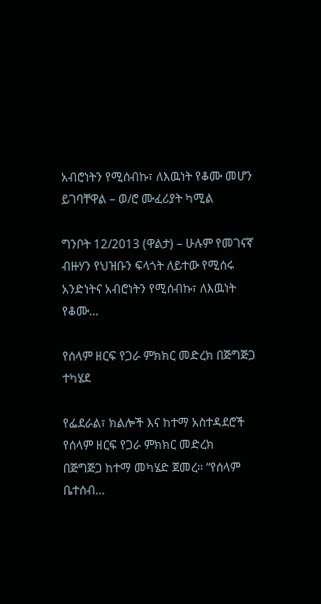አብሮነትን የሚሰብኩ፣ ለእዉነት የቆሙ መሆን ይገባቸዋል – ወ/ሮ ሙፈሪያት ካሚል

ግንቦት 12/2013 (ዋልታ) – ሁሉም የመገናኛ ብዙሃን የህዝቡን ፍላጎት ለይተው የሚሰሩ አንድነትና አብሮነትን የሚሰብኩ፣ ለእዉነት የቆሙ…

የሰላም ዘርፍ የጋራ ምክክር መድረክ በጅግጅጋ ተካሄደ

የፌደራል፣ ክልሎች እና ከተማ አስተዳደሮች የሰላም ዘርፍ የጋራ ምክክር መድረክ  በጅግጅጋ ከተማ መካሄድ ጀመረ። “የሰላም ቤተሰብ…